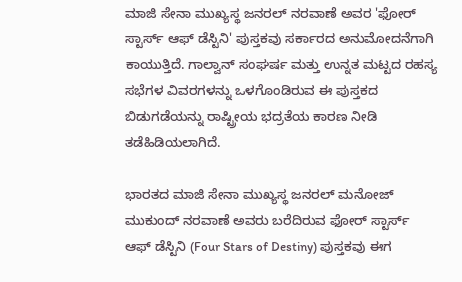ಮಾಜಿ ಸೇನಾ ಮುಖ್ಯಸ್ಥ ಜನರಲ್ ನರವಾಣೆ ಅವರ 'ಫೋರ್ ಸ್ಟಾರ್ಸ್ ಆಫ್ ಡೆಸ್ಟಿನಿ' ಪುಸ್ತಕವು ಸರ್ಕಾರದ ಅನುಮೋದನೆಗಾಗಿ ಕಾಯುತ್ತಿದೆ. ಗಾಲ್ವಾನ್ ಸಂಘರ್ಷ ಮತ್ತು ಉನ್ನತ ಮಟ್ಟದ ರಹಸ್ಯ ಸಭೆಗಳ ವಿವರಗಳನ್ನು ಒಳಗೊಂಡಿರುವ ಈ ಪುಸ್ತಕದ ಬಿಡುಗಡೆಯನ್ನು ರಾಷ್ಟ್ರೀಯ ಭದ್ರತೆಯ ಕಾರಣ ನೀಡಿ ತಡೆಹಿಡಿಯಲಾಗಿದೆ.

ಭಾರತದ ಮಾಜಿ ಸೇನಾ ಮುಖ್ಯಸ್ಥ ಜನರಲ್ ಮನೋಜ್ ಮುಕುಂದ್ ನರವಾಣೆ ಅವರು ಬರೆದಿರುವ ಫೋರ್ ಸ್ಟಾರ್ಸ್ ಆಫ್ ಡೆಸ್ಟಿನಿ (Four Stars of Destiny) ಪುಸ್ತಕವು ಈಗ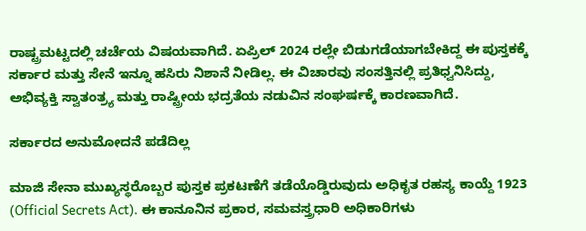ರಾಷ್ಟ್ರಮಟ್ಟದಲ್ಲಿ ಚರ್ಚೆಯ ವಿಷಯವಾಗಿದೆ. ಏಪ್ರಿಲ್ 2024 ರಲ್ಲೇ ಬಿಡುಗಡೆಯಾಗಬೇಕಿದ್ದ ಈ ಪುಸ್ತಕಕ್ಕೆ ಸರ್ಕಾರ ಮತ್ತು ಸೇನೆ ಇನ್ನೂ ಹಸಿರು ನಿಶಾನೆ ನೀಡಿಲ್ಲ. ಈ ವಿಚಾರವು ಸಂಸತ್ತಿನಲ್ಲಿ ಪ್ರತಿಧ್ವನಿಸಿದ್ದು, ಅಭಿವ್ಯಕ್ತಿ ಸ್ವಾತಂತ್ರ್ಯ ಮತ್ತು ರಾಷ್ಟ್ರೀಯ ಭದ್ರತೆಯ ನಡುವಿನ ಸಂಘರ್ಷಕ್ಕೆ ಕಾರಣವಾಗಿದೆ.

ಸರ್ಕಾರದ ಅನುಮೋದನೆ ಪಡೆದಿಲ್ಲ

ಮಾಜಿ ಸೇನಾ ಮುಖ್ಯಸ್ಥರೊಬ್ಬರ ಪುಸ್ತಕ ಪ್ರಕಟಣೆಗೆ ತಡೆಯೊಡ್ಡಿರುವುದು ಅಧಿಕೃತ ರಹಸ್ಯ ಕಾಯ್ದೆ 1923 (Official Secrets Act). ಈ ಕಾನೂನಿನ ಪ್ರಕಾರ, ಸಮವಸ್ತ್ರಧಾರಿ ಅಧಿಕಾರಿಗಳು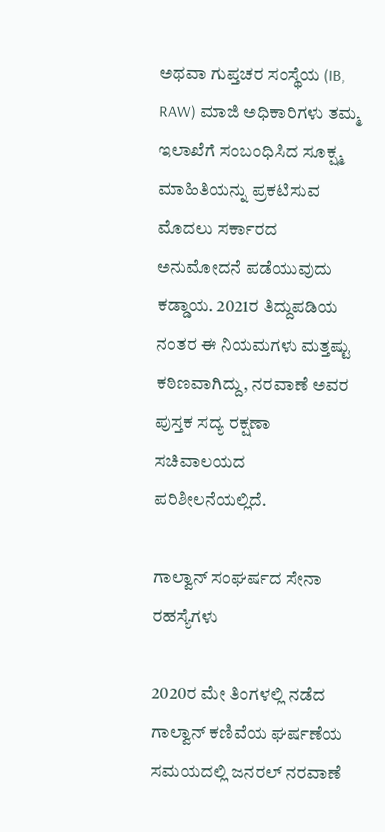ಅಥವಾ ಗುಪ್ತಚರ ಸಂಸ್ಥೆಯ (IB, RAW) ಮಾಜಿ ಅಧಿಕಾರಿಗಳು ತಮ್ಮ ಇಲಾಖೆಗೆ ಸಂಬಂಧಿಸಿದ ಸೂಕ್ಷ್ಮ ಮಾಹಿತಿಯನ್ನು ಪ್ರಕಟಿಸುವ ಮೊದಲು ಸರ್ಕಾರದ ಅನುಮೋದನೆ ಪಡೆಯುವುದು ಕಡ್ಡಾಯ. 2021ರ ತಿದ್ದುಪಡಿಯ ನಂತರ ಈ ನಿಯಮಗಳು ಮತ್ತಷ್ಟು ಕಠಿಣವಾಗಿದ್ದು, ನರವಾಣೆ ಅವರ ಪುಸ್ತಕ ಸದ್ಯ ರಕ್ಷಣಾ ಸಚಿವಾಲಯದ ಪರಿಶೀಲನೆಯಲ್ಲಿದೆ.

ಗಾಲ್ವಾನ್ ಸಂಘರ್ಷದ ಸೇನಾ ರಹಸ್ಯೆಗಳು

2020ರ ಮೇ ತಿಂಗಳಲ್ಲಿ ನಡೆದ ಗಾಲ್ವಾನ್ ಕಣಿವೆಯ ಘರ್ಷಣೆಯ ಸಮಯದಲ್ಲಿ ಜನರಲ್ ನರವಾಣೆ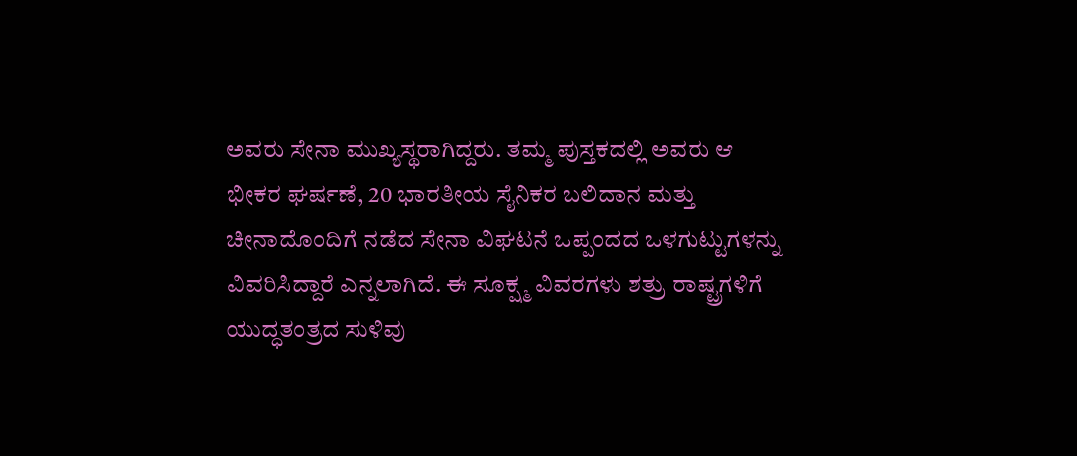ಅವರು ಸೇನಾ ಮುಖ್ಯಸ್ಥರಾಗಿದ್ದರು. ತಮ್ಮ ಪುಸ್ತಕದಲ್ಲಿ ಅವರು ಆ ಭೀಕರ ಘರ್ಷಣೆ, 20 ಭಾರತೀಯ ಸೈನಿಕರ ಬಲಿದಾನ ಮತ್ತು ಚೀನಾದೊಂದಿಗೆ ನಡೆದ ಸೇನಾ ವಿಘಟನೆ ಒಪ್ಪಂದದ ಒಳಗುಟ್ಟುಗಳನ್ನು ವಿವರಿಸಿದ್ದಾರೆ ಎನ್ನಲಾಗಿದೆ. ಈ ಸೂಕ್ಷ್ಮ ವಿವರಗಳು ಶತ್ರು ರಾಷ್ಟ್ರಗಳಿಗೆ ಯುದ್ಧತಂತ್ರದ ಸುಳಿವು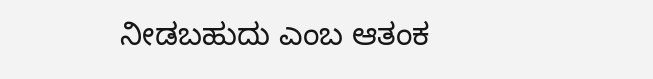ನೀಡಬಹುದು ಎಂಬ ಆತಂಕ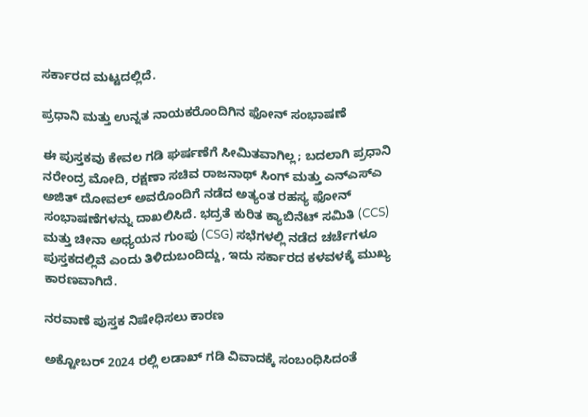ಸರ್ಕಾರದ ಮಟ್ಟದಲ್ಲಿದೆ.

ಪ್ರಧಾನಿ ಮತ್ತು ಉನ್ನತ ನಾಯಕರೊಂದಿಗಿನ ಫೋನ್ ಸಂಭಾಷಣೆ

ಈ ಪುಸ್ತಕವು ಕೇವಲ ಗಡಿ ಘರ್ಷಣೆಗೆ ಸೀಮಿತವಾಗಿಲ್ಲ; ಬದಲಾಗಿ ಪ್ರಧಾನಿ ನರೇಂದ್ರ ಮೋದಿ, ರಕ್ಷಣಾ ಸಚಿವ ರಾಜನಾಥ್ ಸಿಂಗ್ ಮತ್ತು ಎನ್‌ಎಸ್‌ಎ ಅಜಿತ್ ದೋವಲ್ ಅವರೊಂದಿಗೆ ನಡೆದ ಅತ್ಯಂತ ರಹಸ್ಯ ಫೋನ್ ಸಂಭಾಷಣೆಗಳನ್ನು ದಾಖಲಿಸಿದೆ. ಭದ್ರತೆ ಕುರಿತ ಕ್ಯಾಬಿನೆಟ್ ಸಮಿತಿ (CCS) ಮತ್ತು ಚೀನಾ ಅಧ್ಯಯನ ಗುಂಪು (CSG) ಸಭೆಗಳಲ್ಲಿ ನಡೆದ ಚರ್ಚೆಗಳೂ ಪುಸ್ತಕದಲ್ಲಿವೆ ಎಂದು ತಿಳಿದುಬಂದಿದ್ದು, ಇದು ಸರ್ಕಾರದ ಕಳವಳಕ್ಕೆ ಮುಖ್ಯ ಕಾರಣವಾಗಿದೆ.

ನರವಾಣೆ ಪುಸ್ತಕ ನಿಷೇಧಿಸಲು ಕಾರಣ

ಅಕ್ಟೋಬರ್ 2024 ರಲ್ಲಿ ಲಡಾಖ್ ಗಡಿ ವಿವಾದಕ್ಕೆ ಸಂಬಂಧಿಸಿದಂತೆ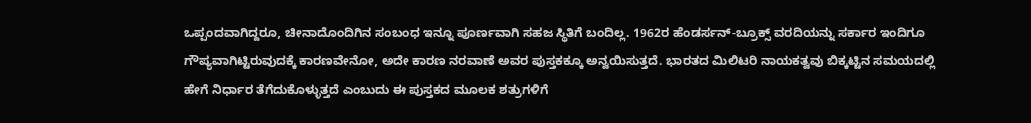ಒಪ್ಪಂದವಾಗಿದ್ದರೂ, ಚೀನಾದೊಂದಿಗಿನ ಸಂಬಂಧ ಇನ್ನೂ ಪೂರ್ಣವಾಗಿ ಸಹಜ ಸ್ಥಿತಿಗೆ ಬಂದಿಲ್ಲ. 1962ರ ಹೆಂಡರ್ಸನ್-ಬ್ರೂಕ್ಸ್ ವರದಿಯನ್ನು ಸರ್ಕಾರ ಇಂದಿಗೂ ಗೌಪ್ಯವಾಗಿಟ್ಟಿರುವುದಕ್ಕೆ ಕಾರಣವೇನೋ, ಅದೇ ಕಾರಣ ನರವಾಣೆ ಅವರ ಪುಸ್ತಕಕ್ಕೂ ಅನ್ವಯಿಸುತ್ತದೆ. ಭಾರತದ ಮಿಲಿಟರಿ ನಾಯಕತ್ವವು ಬಿಕ್ಕಟ್ಟಿನ ಸಮಯದಲ್ಲಿ ಹೇಗೆ ನಿರ್ಧಾರ ತೆಗೆದುಕೊಳ್ಳುತ್ತದೆ ಎಂಬುದು ಈ ಪುಸ್ತಕದ ಮೂಲಕ ಶತ್ರುಗಳಿಗೆ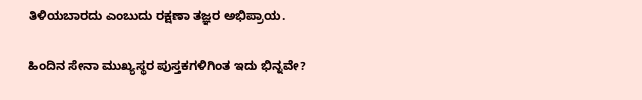ತಿಳಿಯಬಾರದು ಎಂಬುದು ರಕ್ಷಣಾ ತಜ್ಞರ ಅಭಿಪ್ರಾಯ.

ಹಿಂದಿನ ಸೇನಾ ಮುಖ್ಯಸ್ಥರ ಪುಸ್ತಕಗಳಿಗಿಂತ ಇದು ಭಿನ್ನವೇ?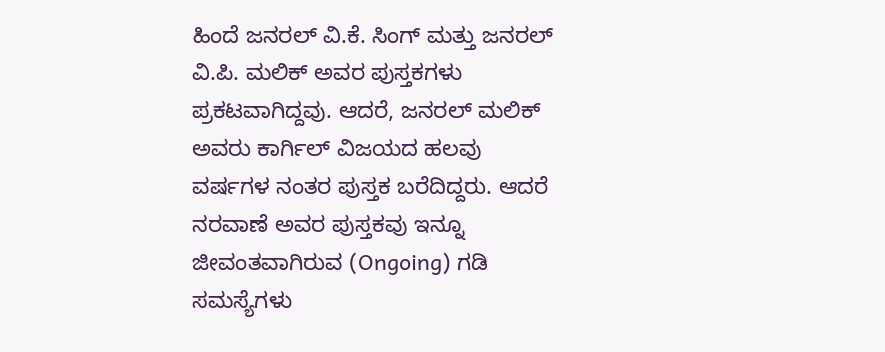ಹಿಂದೆ ಜನರಲ್ ವಿ.ಕೆ. ಸಿಂಗ್ ಮತ್ತು ಜನರಲ್ ವಿ.ಪಿ. ಮಲಿಕ್ ಅವರ ಪುಸ್ತಕಗಳು ಪ್ರಕಟವಾಗಿದ್ದವು. ಆದರೆ, ಜನರಲ್ ಮಲಿಕ್ ಅವರು ಕಾರ್ಗಿಲ್ ವಿಜಯದ ಹಲವು ವರ್ಷಗಳ ನಂತರ ಪುಸ್ತಕ ಬರೆದಿದ್ದರು. ಆದರೆ ನರವಾಣೆ ಅವರ ಪುಸ್ತಕವು ಇನ್ನೂ ಜೀವಂತವಾಗಿರುವ (Ongoing) ಗಡಿ ಸಮಸ್ಯೆಗಳು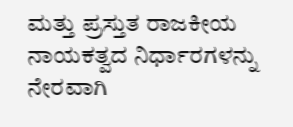ಮತ್ತು ಪ್ರಸ್ತುತ ರಾಜಕೀಯ ನಾಯಕತ್ವದ ನಿರ್ಧಾರಗಳನ್ನು ನೇರವಾಗಿ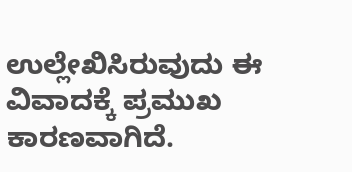ಉಲ್ಲೇಖಿಸಿರುವುದು ಈ ವಿವಾದಕ್ಕೆ ಪ್ರಮುಖ ಕಾರಣವಾಗಿದೆ.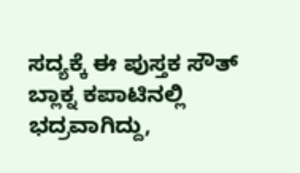ಸದ್ಯಕ್ಕೆ ಈ ಪುಸ್ತಕ ಸೌತ್ ಬ್ಲಾಕ್ನ ಕಪಾಟಿನಲ್ಲಿ ಭದ್ರವಾಗಿದ್ದು,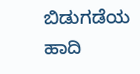ಬಿಡುಗಡೆಯ ಹಾದಿ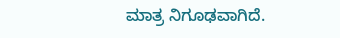ಮಾತ್ರ ನಿಗೂಢವಾಗಿದೆ.